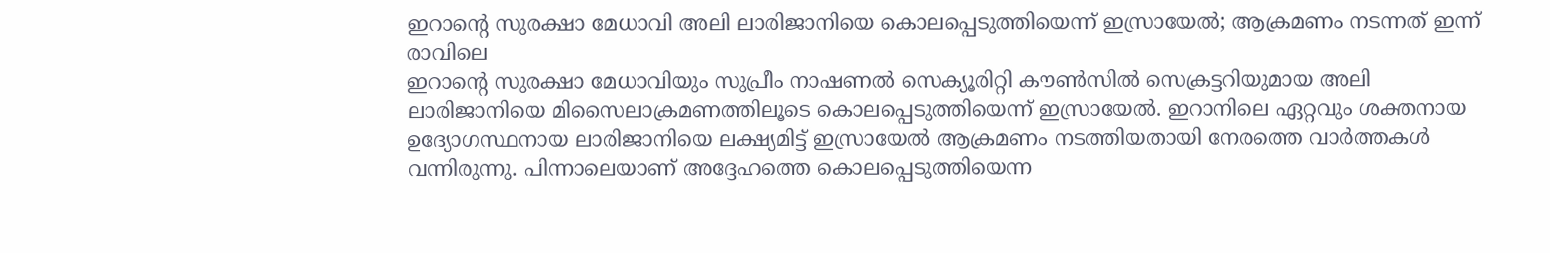ഇറാന്റെ സുരക്ഷാ മേധാവി അലി ലാരിജാനിയെ കൊലപ്പെടുത്തിയെന്ന് ഇസ്രായേൽ; ആക്രമണം നടന്നത് ഇന്ന് രാവിലെ
ഇറാന്റെ സുരക്ഷാ മേധാവിയും സുപ്രീം നാഷണൽ സെക്യൂരിറ്റി കൗൺസിൽ സെക്രട്ടറിയുമായ അലി ലാരിജാനിയെ മിസൈലാക്രമണത്തിലൂടെ കൊലപ്പെടുത്തിയെന്ന് ഇസ്രായേൽ. ഇറാനിലെ ഏറ്റവും ശക്തനായ ഉദ്യോഗസ്ഥനായ ലാരിജാനിയെ ലക്ഷ്യമിട്ട് ഇസ്രായേൽ ആക്രമണം നടത്തിയതായി നേരത്തെ വാർത്തകൾ വന്നിരുന്നു. പിന്നാലെയാണ് അദ്ദേഹത്തെ കൊലപ്പെടുത്തിയെന്ന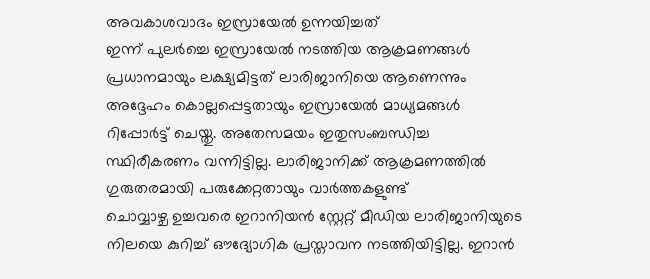അവകാശവാദം ഇസ്രായേൽ ഉന്നയിച്ചത്
ഇന്ന് പുലർച്ചെ ഇസ്രായേൽ നടത്തിയ ആക്രമണങ്ങൾ പ്രധാനമായും ലക്ഷ്യമിട്ടത് ലാരിജാനിയെ ആണെന്നും അദ്ദേഹം കൊല്ലപ്പെട്ടതായും ഇസ്രായേൽ മാധ്യമങ്ങൾ റിപ്പോർട്ട് ചെയ്തു. അതേസമയം ഇതുസംബന്ധിച്ച സ്ഥിരീകരണം വന്നിട്ടില്ല. ലാരിജാനിക്ക് ആക്രമണത്തിൽ ഗുരുതരമായി പരുക്കേറ്റതായും വാർത്തകളുണ്ട്
ചൊവ്വാഴ്ച ഉച്ചവരെ ഇറാനിയൻ സ്റ്റേറ്റ് മീഡിയ ലാരിജാനിയുടെ നിലയെ കുറിച്ച് ഔദ്യോഗിക പ്രസ്താവന നടത്തിയിട്ടില്ല. ഇറാൻ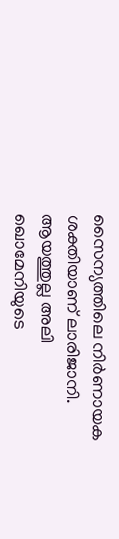സൈന്യത്തിലെ നിർണായക ശക്തിയാണ് ലാരിജാനി. ആയത്തുല്ല അലി ഖൊമേനിയുടെ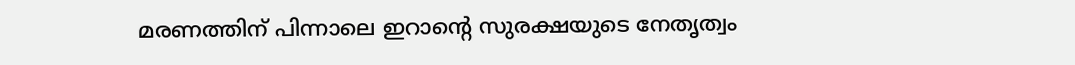മരണത്തിന് പിന്നാലെ ഇറാന്റെ സുരക്ഷയുടെ നേതൃത്വം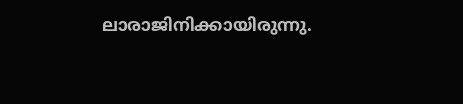ലാരാജിനിക്കായിരുന്നു.